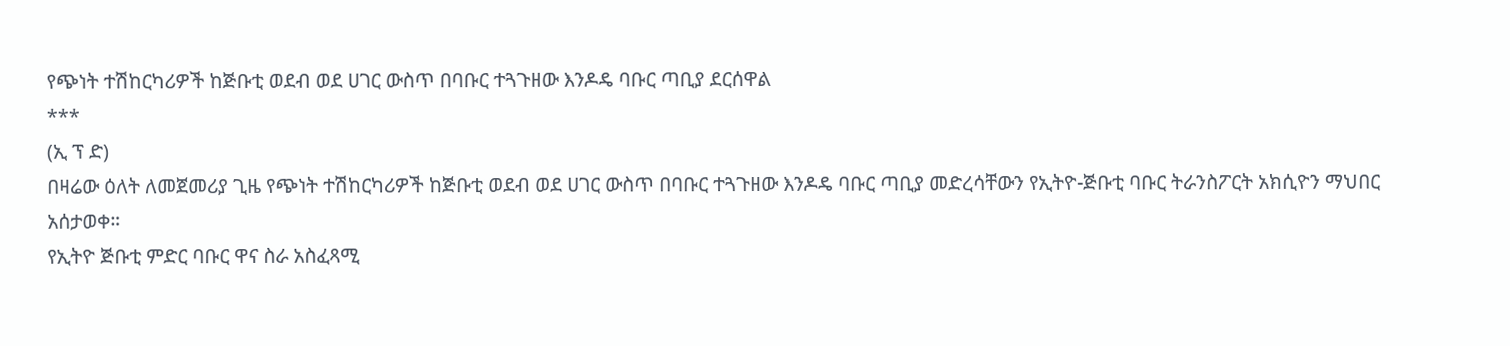የጭነት ተሽከርካሪዎች ከጅቡቲ ወደብ ወደ ሀገር ውስጥ በባቡር ተጓጉዘው እንዶዴ ባቡር ጣቢያ ደርሰዋል
***
(ኢ ፕ ድ)
በዛሬው ዕለት ለመጀመሪያ ጊዜ የጭነት ተሽከርካሪዎች ከጅቡቲ ወደብ ወደ ሀገር ውስጥ በባቡር ተጓጉዘው እንዶዴ ባቡር ጣቢያ መድረሳቸውን የኢትዮ-ጅቡቲ ባቡር ትራንስፖርት አክሲዮን ማህበር አሰታወቀ።
የኢትዮ ጅቡቲ ምድር ባቡር ዋና ስራ አስፈጻሚ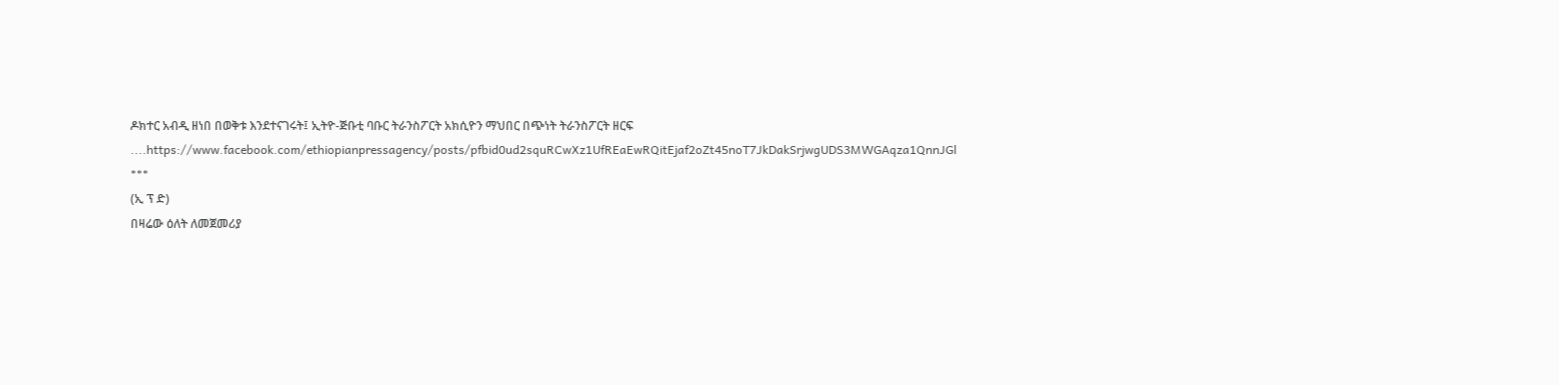ዶክተር አብዲ ዘነበ በወቅቱ እንደተናገሩት፤ ኢትዮ-ጅቡቲ ባቡር ትራንስፖርት አክሲዮን ማህበር በጭነት ትራንስፖርት ዘርፍ ....https://www.facebook.com/ethiopianpressagency/posts/pfbid0ud2squRCwXz1UfREaEwRQitEjaf2oZt45noT7JkDakSrjwgUDS3MWGAqza1QnnJGl
***
(ኢ ፕ ድ)
በዛሬው ዕለት ለመጀመሪያ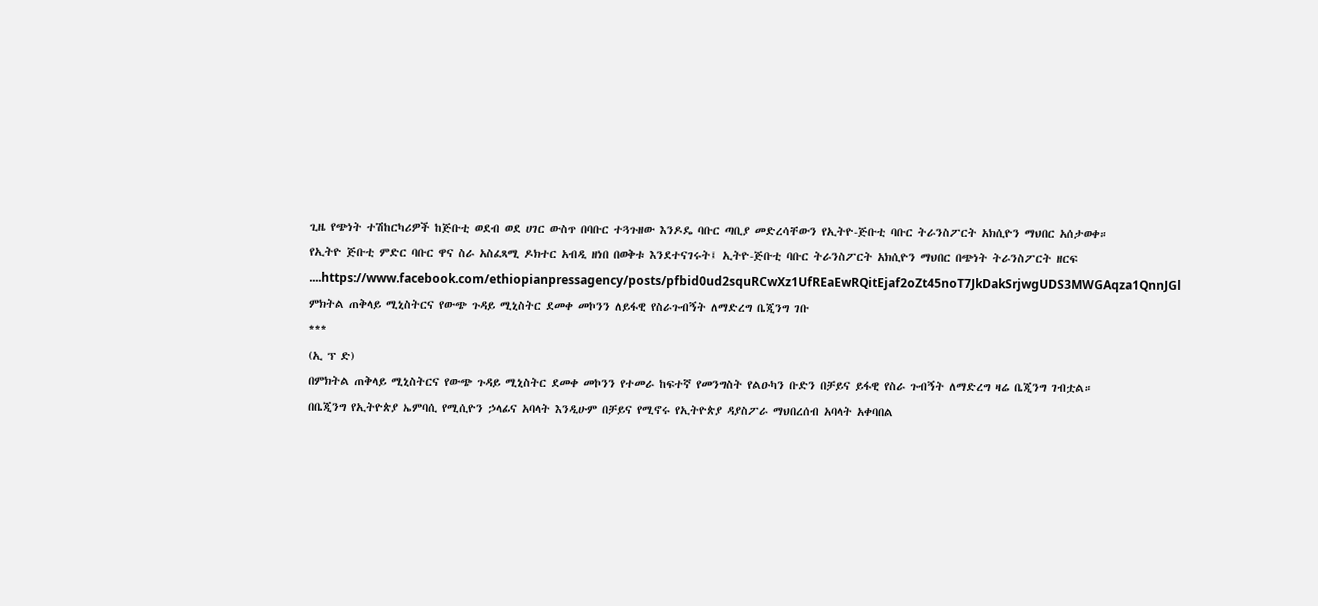ጊዜ የጭነት ተሽከርካሪዎች ከጅቡቲ ወደብ ወደ ሀገር ውስጥ በባቡር ተጓጉዘው እንዶዴ ባቡር ጣቢያ መድረሳቸውን የኢትዮ-ጅቡቲ ባቡር ትራንስፖርት አክሲዮን ማህበር አሰታወቀ።
የኢትዮ ጅቡቲ ምድር ባቡር ዋና ስራ አስፈጻሚ ዶክተር አብዲ ዘነበ በወቅቱ እንደተናገሩት፤ ኢትዮ-ጅቡቲ ባቡር ትራንስፖርት አክሲዮን ማህበር በጭነት ትራንስፖርት ዘርፍ ....https://www.facebook.com/ethiopianpressagency/posts/pfbid0ud2squRCwXz1UfREaEwRQitEjaf2oZt45noT7JkDakSrjwgUDS3MWGAqza1QnnJGl
ምክትል ጠቅላይ ሚኒስትርና የውጭ ጉዳይ ሚኒስትር ደመቀ መኮንን ለይፋዊ የስራጉብኝት ለማድረግ ቤጂንግ ገቡ
***
(ኢ ፕ ድ)
በምክትል ጠቅላይ ሚኒስትርና የውጭ ጉዳይ ሚኒስትር ደመቀ መኮንን የተመራ ከፍተኛ የመንግስት የልዑካን ቡድን በቻይና ይፋዊ የስራ ጉብኝት ለማድረግ ዛሬ ቤጂንግ ገብቷል።
በቤጂንግ የኢትዮጵያ ኤምባሲ የሚሲዮን ኃላፊና አባላት እንዲሁም በቻይና የሚኖሩ የኢትዮጵያ ዳያስፖራ ማህበረሰብ አባላት አቀባበል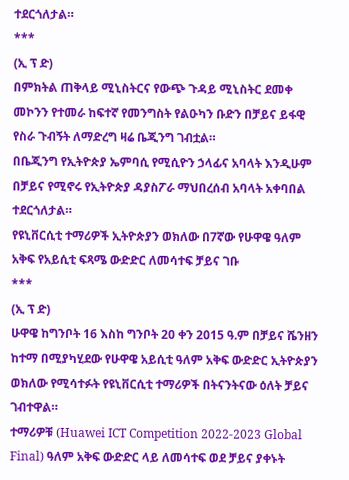ተደርጎለታል።
***
(ኢ ፕ ድ)
በምክትል ጠቅላይ ሚኒስትርና የውጭ ጉዳይ ሚኒስትር ደመቀ መኮንን የተመራ ከፍተኛ የመንግስት የልዑካን ቡድን በቻይና ይፋዊ የስራ ጉብኝት ለማድረግ ዛሬ ቤጂንግ ገብቷል።
በቤጂንግ የኢትዮጵያ ኤምባሲ የሚሲዮን ኃላፊና አባላት እንዲሁም በቻይና የሚኖሩ የኢትዮጵያ ዳያስፖራ ማህበረሰብ አባላት አቀባበል ተደርጎለታል።
የዩኒቨርሲቲ ተማሪዎች ኢትዮጵያን ወክለው በ7ኛው የሁዋዌ ዓለም አቅፍ የአይሲቲ ፍጻሜ ውድድር ለመሳተፍ ቻይና ገቡ
***
(ኢ ፕ ድ)
ሁዋዌ ከግንቦት 16 እስከ ግንቦት 20 ቀን 2015 ዓ.ም በቻይና ሼንዘን ከተማ በሚያካሂደው የሁዋዌ አይሲቲ ዓለም አቅፍ ውድድር ኢትዮጵያን ወክለው የሚሳተፉት የዩኒቨርሲቲ ተማሪዎች በትናንትናው ዕለት ቻይና ገብተዋል።
ተማሪዎቹ (Huawei ICT Competition 2022-2023 Global Final) ዓለም አቅፍ ውድድር ላይ ለመሳተፍ ወደ ቻይና ያቀኑት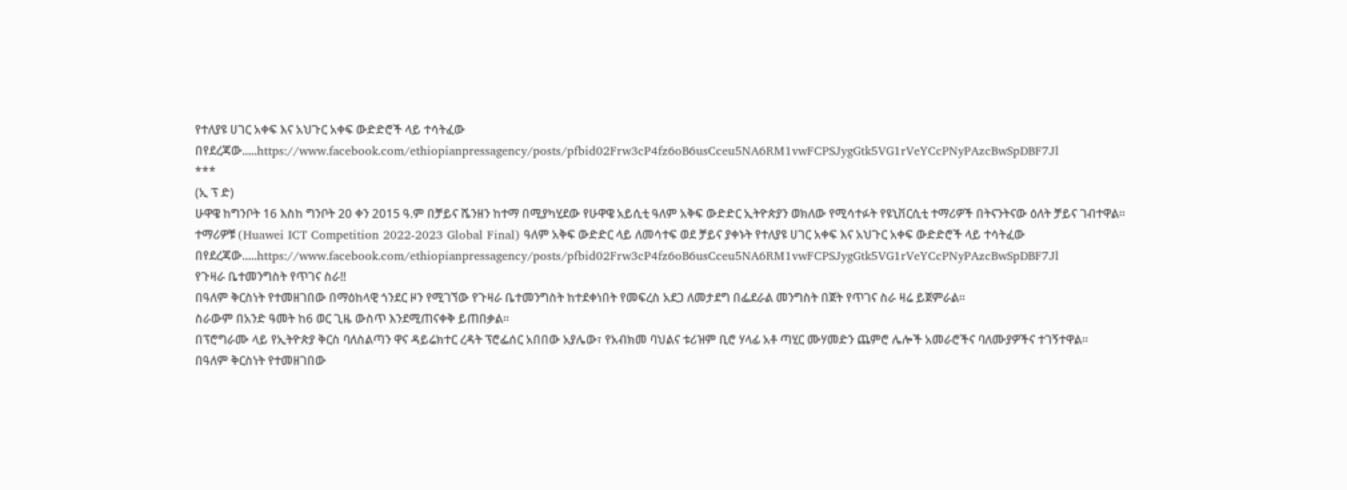የተለያዩ ሀገር አቀፍ እና አህጉር አቀፍ ውድድሮች ላይ ተሳትፈው በየደረጃው.....https://www.facebook.com/ethiopianpressagency/posts/pfbid02Frw3cP4fz6oB6usCceu5NA6RM1vwFCPSJygGtk5VG1rVeYCcPNyPAzcBwSpDBF7Jl
***
(ኢ ፕ ድ)
ሁዋዌ ከግንቦት 16 እስከ ግንቦት 20 ቀን 2015 ዓ.ም በቻይና ሼንዘን ከተማ በሚያካሂደው የሁዋዌ አይሲቲ ዓለም አቅፍ ውድድር ኢትዮጵያን ወክለው የሚሳተፉት የዩኒቨርሲቲ ተማሪዎች በትናንትናው ዕለት ቻይና ገብተዋል።
ተማሪዎቹ (Huawei ICT Competition 2022-2023 Global Final) ዓለም አቅፍ ውድድር ላይ ለመሳተፍ ወደ ቻይና ያቀኑት የተለያዩ ሀገር አቀፍ እና አህጉር አቀፍ ውድድሮች ላይ ተሳትፈው በየደረጃው.....https://www.facebook.com/ethiopianpressagency/posts/pfbid02Frw3cP4fz6oB6usCceu5NA6RM1vwFCPSJygGtk5VG1rVeYCcPNyPAzcBwSpDBF7Jl
የጉዛራ ቤተመንግስት የጥገና ስራ‼
በዓለም ቅርስነት የተመዘገበው በማዕከላዊ ጎንደር ዞን የሚገኘው የጉዛራ ቤተመንግስት ከተደቀነበት የመፍረስ አደጋ ለመታደግ በፌደራል መንግስት በጀት የጥገና ስራ ዛሬ ይጀምራል።
ስራውም በአንድ ዓመት ከ6 ወር ጊዜ ውስጥ እንደሚጠናቀቅ ይጠበቃል።
በፕሮግራሙ ላይ የኢትዮጵያ ቅርስ ባለስልጣን ዋና ዳይሬክተር ረዳት ፕሮፌሰር አበበው አያሌው፣ የአብክመ ባህልና ቱሪዝም ቢሮ ሃላፊ አቶ ጣሂር ሙሃመድን ጨምሮ ሌሎች አመራሮችና ባለሙያዎችና ተገኝተዋል፡፡
በዓለም ቅርስነት የተመዘገበው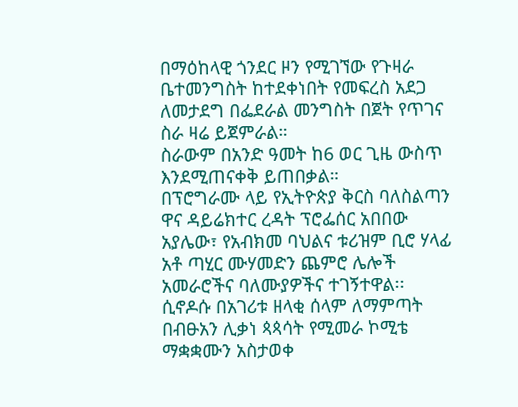በማዕከላዊ ጎንደር ዞን የሚገኘው የጉዛራ ቤተመንግስት ከተደቀነበት የመፍረስ አደጋ ለመታደግ በፌደራል መንግስት በጀት የጥገና ስራ ዛሬ ይጀምራል።
ስራውም በአንድ ዓመት ከ6 ወር ጊዜ ውስጥ እንደሚጠናቀቅ ይጠበቃል።
በፕሮግራሙ ላይ የኢትዮጵያ ቅርስ ባለስልጣን ዋና ዳይሬክተር ረዳት ፕሮፌሰር አበበው አያሌው፣ የአብክመ ባህልና ቱሪዝም ቢሮ ሃላፊ አቶ ጣሂር ሙሃመድን ጨምሮ ሌሎች አመራሮችና ባለሙያዎችና ተገኝተዋል፡፡
ሲኖዶሱ በአገሪቱ ዘላቂ ሰላም ለማምጣት በብፁአን ሊቃነ ጳጳሳት የሚመራ ኮሚቴ ማቋቋሙን አስታወቀ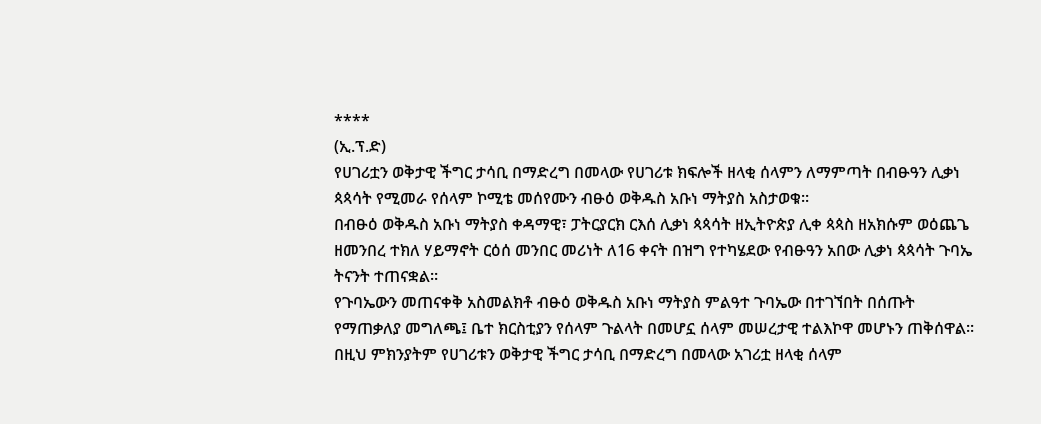****
(ኢ.ፕ.ድ)
የሀገሪቷን ወቅታዊ ችግር ታሳቢ በማድረግ በመላው የሀገሪቱ ክፍሎች ዘላቂ ሰላምን ለማምጣት በብፁዓን ሊቃነ ጳጳሳት የሚመራ የሰላም ኮሚቴ መሰየሙን ብፁዕ ወቅዱስ አቡነ ማትያስ አስታወቁ፡፡
በብፁዕ ወቅዱስ አቡነ ማትያስ ቀዳማዊ፣ ፓትርያርክ ርእሰ ሊቃነ ጳጳሳት ዘኢትዮጵያ ሊቀ ጳጳስ ዘአክሱም ወዕጨጌ ዘመንበረ ተክለ ሃይማኖት ርዕሰ መንበር መሪነት ለ16 ቀናት በዝግ የተካሄደው የብፁዓን አበው ሊቃነ ጳጳሳት ጉባኤ ትናንት ተጠናቋል።
የጉባኤውን መጠናቀቅ አስመልክቶ ብፁዕ ወቅዱስ አቡነ ማትያስ ምልዓተ ጉባኤው በተገኘበት በሰጡት የማጠቃለያ መግለጫ፤ ቤተ ክርስቲያን የሰላም ጉልላት በመሆኗ ሰላም መሠረታዊ ተልእኮዋ መሆኑን ጠቅሰዋል፡፡ በዚህ ምክንያትም የሀገሪቱን ወቅታዊ ችግር ታሳቢ በማድረግ በመላው አገሪቷ ዘላቂ ሰላም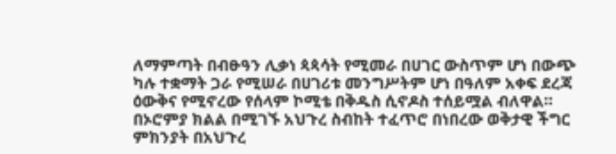ለማምጣት በብፁዓን ሊቃነ ጳጳሳት የሚመራ በሀገር ውስጥም ሆነ በውጭ ካሉ ተቋማት ጋራ የሚሠራ በሀገሪቱ መንግሥትም ሆነ በዓለም አቀፍ ደረጃ ዕውቅና የሚኖረው የሰላም ኮሚቴ በቅዱስ ሲኖዶስ ተሰይሟል ብለዋል።
በኦሮምያ ክልል በሚገኙ አህጉረ ስብከት ተፈጥሮ በነበረው ወቅታዊ ችግር ምክንያት በአህጉረ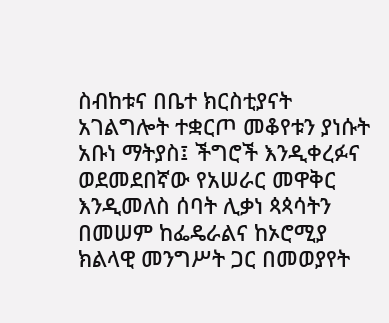ስብከቱና በቤተ ክርስቲያናት አገልግሎት ተቋርጦ መቆየቱን ያነሱት አቡነ ማትያስ፤ ችግሮች እንዲቀረፉና ወደመደበኛው የአሠራር መዋቅር እንዲመለስ ሰባት ሊቃነ ጳጳሳትን በመሠም ከፌዴራልና ከኦሮሚያ ክልላዊ መንግሥት ጋር በመወያየት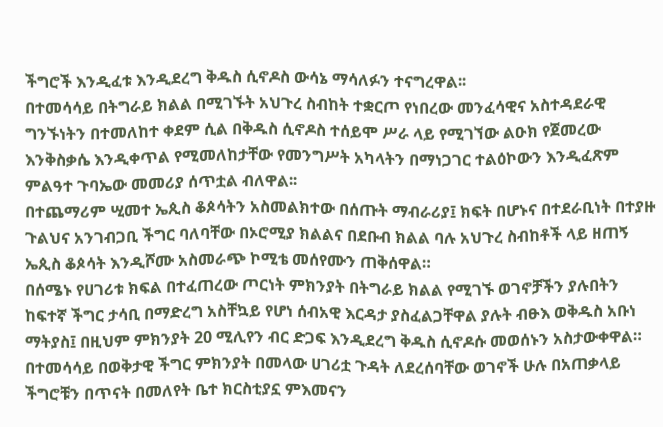ችግሮች እንዲፈቱ እንዲደረግ ቅዱስ ሲኖዶስ ውሳኔ ማሳለፉን ተናግረዋል፡፡
በተመሳሳይ በትግራይ ክልል በሚገኙት አህጉረ ስብከት ተቋርጦ የነበረው መንፈሳዊና አስተዳደራዊ ግንኙነትን በተመለከተ ቀደም ሲል በቅዱስ ሲኖዶስ ተሰይሞ ሥራ ላይ የሚገኘው ልዑክ የጀመረው እንቅስቃሴ እንዲቀጥል የሚመለከታቸው የመንግሥት አካላትን በማነጋገር ተልዕኮውን እንዲፈጽም ምልዓተ ጉባኤው መመሪያ ሰጥቷል ብለዋል፡፡
በተጨማሪም ሢመተ ኤጲስ ቆጶሳትን አስመልክተው በሰጡት ማብራሪያ፤ ክፍት በሆኑና በተደራቢነት በተያዙ ጉልህና አንገብጋቢ ችግር ባለባቸው በኦሮሚያ ክልልና በደቡብ ክልል ባሉ አህጉረ ስብከቶች ላይ ዘጠኝ ኤጲስ ቆጶሳት እንዲሾሙ አስመራጭ ኮሚቴ መሰየሙን ጠቅሰዋል።
በሰሜኑ የሀገሪቱ ክፍል በተፈጠረው ጦርነት ምክንያት በትግራይ ክልል የሚገኙ ወገኖቻችን ያሉበትን ከፍተኛ ችግር ታሳቢ በማድረግ አስቸኳይ የሆነ ሰብአዊ እርዳታ ያስፈልጋቸዋል ያሉት ብፁእ ወቅዱስ አቡነ ማትያስ፤ በዚህም ምክንያት 20 ሚሊየን ብር ድጋፍ እንዲደረግ ቅዱስ ሲኖዶሱ መወሰኑን አስታውቀዋል።
በተመሳሳይ በወቅታዊ ችግር ምክንያት በመላው ሀገሪቷ ጉዳት ለደረሰባቸው ወገኖች ሁሉ በአጠቃላይ ችግሮቹን በጥናት በመለየት ቤተ ክርስቲያኗ ምእመናን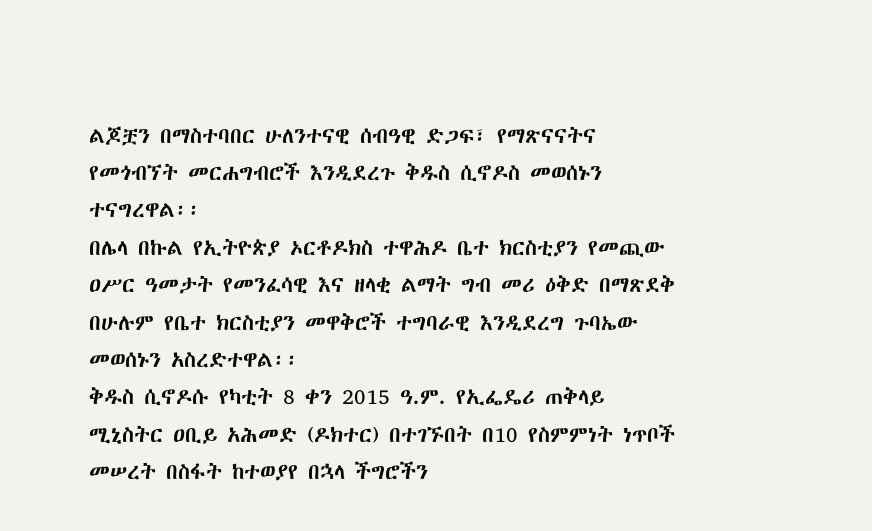ልጆቿን በማስተባበር ሁለንተናዊ ሰብዓዊ ድጋፍ፣ የማጽናናትና የመጎብኘት መርሐግብሮች እንዲደረጉ ቅዱስ ሲኖዶስ መወሰኑን ተናግረዋል፡፡
በሌላ በኩል የኢትዮጵያ ኦርቶዶክስ ተዋሕዶ ቤተ ክርስቲያን የመጪው ዐሥር ዓመታት የመንፈሳዊ እና ዘላቂ ልማት ግብ መሪ ዕቅድ በማጽደቅ በሁሉም የቤተ ክርስቲያን መዋቅሮች ተግባራዊ እንዲደረግ ጉባኤው መወሰኑን አስረድተዋል፡፡
ቅዱስ ሲኖዶሱ የካቲት 8 ቀን 2015 ዓ.ም. የኢፌዴሪ ጠቅላይ ሚኒስትር ዐቢይ አሕመድ (ዶክተር) በተገኙበት በ10 የስምምነት ነጥቦች መሠረት በስፋት ከተወያየ በኋላ ችግሮችን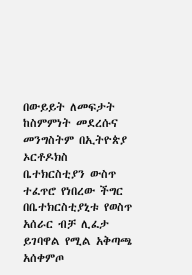በውይይት ለመፍታት ከስምምነት መደረሱና መንግስትም በኢትዮጵያ ኦርቶዶክስ ቤተክርስቲያን ውስጥ ተፈጥሮ የነበረው ችግር በቤተክርስቲያኒቱ የወስጥ አሰራር ብቻ ሊፈታ ይገባዋል የሚል አቅጣጫ አሰቀምጦ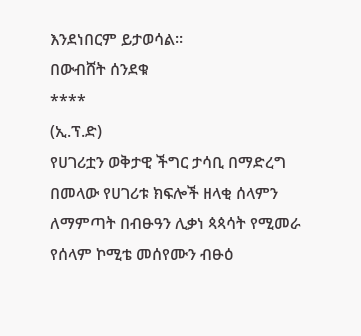እንደነበርም ይታወሳል፡፡
በውብሸት ሰንደቁ
****
(ኢ.ፕ.ድ)
የሀገሪቷን ወቅታዊ ችግር ታሳቢ በማድረግ በመላው የሀገሪቱ ክፍሎች ዘላቂ ሰላምን ለማምጣት በብፁዓን ሊቃነ ጳጳሳት የሚመራ የሰላም ኮሚቴ መሰየሙን ብፁዕ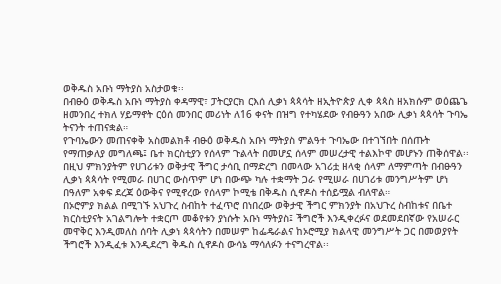ወቅዱስ አቡነ ማትያስ አስታወቁ፡፡
በብፁዕ ወቅዱስ አቡነ ማትያስ ቀዳማዊ፣ ፓትርያርክ ርእሰ ሊቃነ ጳጳሳት ዘኢትዮጵያ ሊቀ ጳጳስ ዘአክሱም ወዕጨጌ ዘመንበረ ተክለ ሃይማኖት ርዕሰ መንበር መሪነት ለ16 ቀናት በዝግ የተካሄደው የብፁዓን አበው ሊቃነ ጳጳሳት ጉባኤ ትናንት ተጠናቋል።
የጉባኤውን መጠናቀቅ አስመልክቶ ብፁዕ ወቅዱስ አቡነ ማትያስ ምልዓተ ጉባኤው በተገኘበት በሰጡት የማጠቃለያ መግለጫ፤ ቤተ ክርስቲያን የሰላም ጉልላት በመሆኗ ሰላም መሠረታዊ ተልእኮዋ መሆኑን ጠቅሰዋል፡፡ በዚህ ምክንያትም የሀገሪቱን ወቅታዊ ችግር ታሳቢ በማድረግ በመላው አገሪቷ ዘላቂ ሰላም ለማምጣት በብፁዓን ሊቃነ ጳጳሳት የሚመራ በሀገር ውስጥም ሆነ በውጭ ካሉ ተቋማት ጋራ የሚሠራ በሀገሪቱ መንግሥትም ሆነ በዓለም አቀፍ ደረጃ ዕውቅና የሚኖረው የሰላም ኮሚቴ በቅዱስ ሲኖዶስ ተሰይሟል ብለዋል።
በኦሮምያ ክልል በሚገኙ አህጉረ ስብከት ተፈጥሮ በነበረው ወቅታዊ ችግር ምክንያት በአህጉረ ስብከቱና በቤተ ክርስቲያናት አገልግሎት ተቋርጦ መቆየቱን ያነሱት አቡነ ማትያስ፤ ችግሮች እንዲቀረፉና ወደመደበኛው የአሠራር መዋቅር እንዲመለስ ሰባት ሊቃነ ጳጳሳትን በመሠም ከፌዴራልና ከኦሮሚያ ክልላዊ መንግሥት ጋር በመወያየት ችግሮች እንዲፈቱ እንዲደረግ ቅዱስ ሲኖዶስ ውሳኔ ማሳለፉን ተናግረዋል፡፡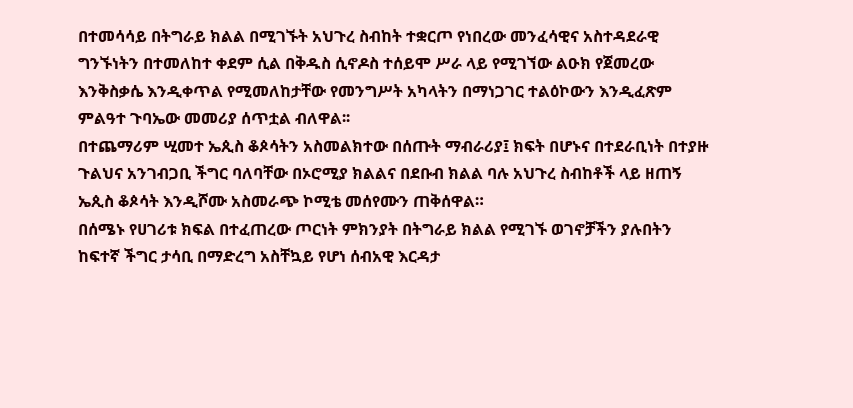በተመሳሳይ በትግራይ ክልል በሚገኙት አህጉረ ስብከት ተቋርጦ የነበረው መንፈሳዊና አስተዳደራዊ ግንኙነትን በተመለከተ ቀደም ሲል በቅዱስ ሲኖዶስ ተሰይሞ ሥራ ላይ የሚገኘው ልዑክ የጀመረው እንቅስቃሴ እንዲቀጥል የሚመለከታቸው የመንግሥት አካላትን በማነጋገር ተልዕኮውን እንዲፈጽም ምልዓተ ጉባኤው መመሪያ ሰጥቷል ብለዋል፡፡
በተጨማሪም ሢመተ ኤጲስ ቆጶሳትን አስመልክተው በሰጡት ማብራሪያ፤ ክፍት በሆኑና በተደራቢነት በተያዙ ጉልህና አንገብጋቢ ችግር ባለባቸው በኦሮሚያ ክልልና በደቡብ ክልል ባሉ አህጉረ ስብከቶች ላይ ዘጠኝ ኤጲስ ቆጶሳት እንዲሾሙ አስመራጭ ኮሚቴ መሰየሙን ጠቅሰዋል።
በሰሜኑ የሀገሪቱ ክፍል በተፈጠረው ጦርነት ምክንያት በትግራይ ክልል የሚገኙ ወገኖቻችን ያሉበትን ከፍተኛ ችግር ታሳቢ በማድረግ አስቸኳይ የሆነ ሰብአዊ እርዳታ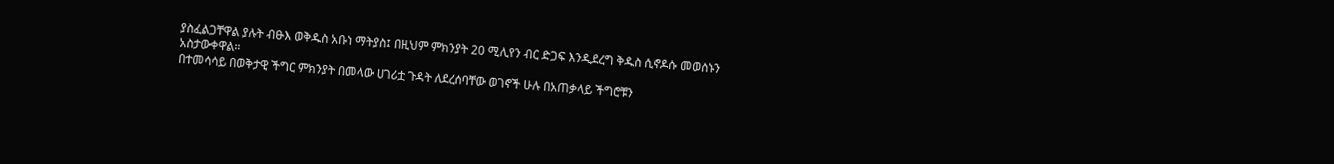ያስፈልጋቸዋል ያሉት ብፁእ ወቅዱስ አቡነ ማትያስ፤ በዚህም ምክንያት 20 ሚሊየን ብር ድጋፍ እንዲደረግ ቅዱስ ሲኖዶሱ መወሰኑን አስታውቀዋል።
በተመሳሳይ በወቅታዊ ችግር ምክንያት በመላው ሀገሪቷ ጉዳት ለደረሰባቸው ወገኖች ሁሉ በአጠቃላይ ችግሮቹን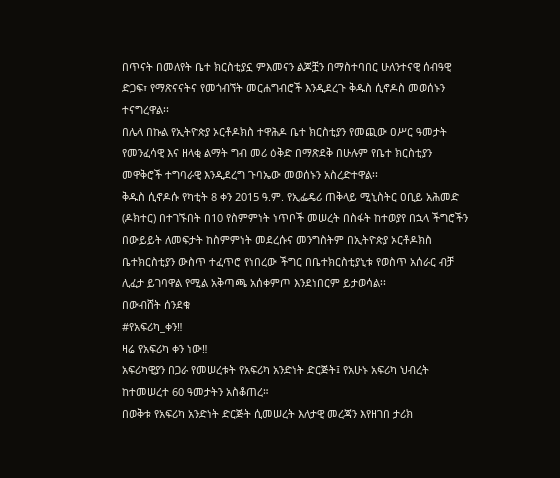በጥናት በመለየት ቤተ ክርስቲያኗ ምእመናን ልጆቿን በማስተባበር ሁለንተናዊ ሰብዓዊ ድጋፍ፣ የማጽናናትና የመጎብኘት መርሐግብሮች እንዲደረጉ ቅዱስ ሲኖዶስ መወሰኑን ተናግረዋል፡፡
በሌላ በኩል የኢትዮጵያ ኦርቶዶክስ ተዋሕዶ ቤተ ክርስቲያን የመጪው ዐሥር ዓመታት የመንፈሳዊ እና ዘላቂ ልማት ግብ መሪ ዕቅድ በማጽደቅ በሁሉም የቤተ ክርስቲያን መዋቅሮች ተግባራዊ እንዲደረግ ጉባኤው መወሰኑን አስረድተዋል፡፡
ቅዱስ ሲኖዶሱ የካቲት 8 ቀን 2015 ዓ.ም. የኢፌዴሪ ጠቅላይ ሚኒስትር ዐቢይ አሕመድ (ዶክተር) በተገኙበት በ10 የስምምነት ነጥቦች መሠረት በስፋት ከተወያየ በኋላ ችግሮችን በውይይት ለመፍታት ከስምምነት መደረሱና መንግስትም በኢትዮጵያ ኦርቶዶክስ ቤተክርስቲያን ውስጥ ተፈጥሮ የነበረው ችግር በቤተክርስቲያኒቱ የወስጥ አሰራር ብቻ ሊፈታ ይገባዋል የሚል አቅጣጫ አሰቀምጦ እንደነበርም ይታወሳል፡፡
በውብሸት ሰንደቁ
#የአፍሪካ_ቀን‼
ዛሬ የአፍሪካ ቀን ነው‼
አፍሪካዊያን በጋራ የመሠረቱት የአፍሪካ አንድነት ድርጅት፤ የአሁኑ አፍሪካ ህብረት ከተመሠረተ 60 ዓመታትን አስቆጠረ።
በወቅቱ የአፍሪካ አንድነት ድርጅት ሲመሠረት እለታዊ መረጃን እየዘገበ ታሪክ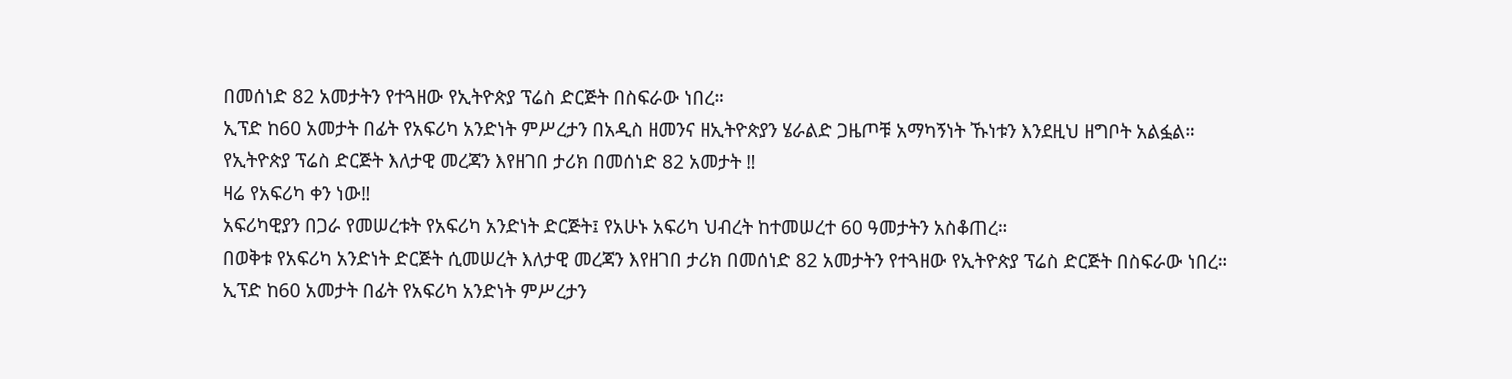በመሰነድ 82 አመታትን የተጓዘው የኢትዮጵያ ፕሬስ ድርጅት በስፍራው ነበረ።
ኢፕድ ከ60 አመታት በፊት የአፍሪካ አንድነት ምሥረታን በአዲስ ዘመንና ዘኢትዮጵያን ሄራልድ ጋዜጦቹ አማካኝነት ኹነቱን እንደዚህ ዘግቦት አልፏል።
የኢትዮጵያ ፕሬስ ድርጅት እለታዊ መረጃን እየዘገበ ታሪክ በመሰነድ 82 አመታት ‼
ዛሬ የአፍሪካ ቀን ነው‼
አፍሪካዊያን በጋራ የመሠረቱት የአፍሪካ አንድነት ድርጅት፤ የአሁኑ አፍሪካ ህብረት ከተመሠረተ 60 ዓመታትን አስቆጠረ።
በወቅቱ የአፍሪካ አንድነት ድርጅት ሲመሠረት እለታዊ መረጃን እየዘገበ ታሪክ በመሰነድ 82 አመታትን የተጓዘው የኢትዮጵያ ፕሬስ ድርጅት በስፍራው ነበረ።
ኢፕድ ከ60 አመታት በፊት የአፍሪካ አንድነት ምሥረታን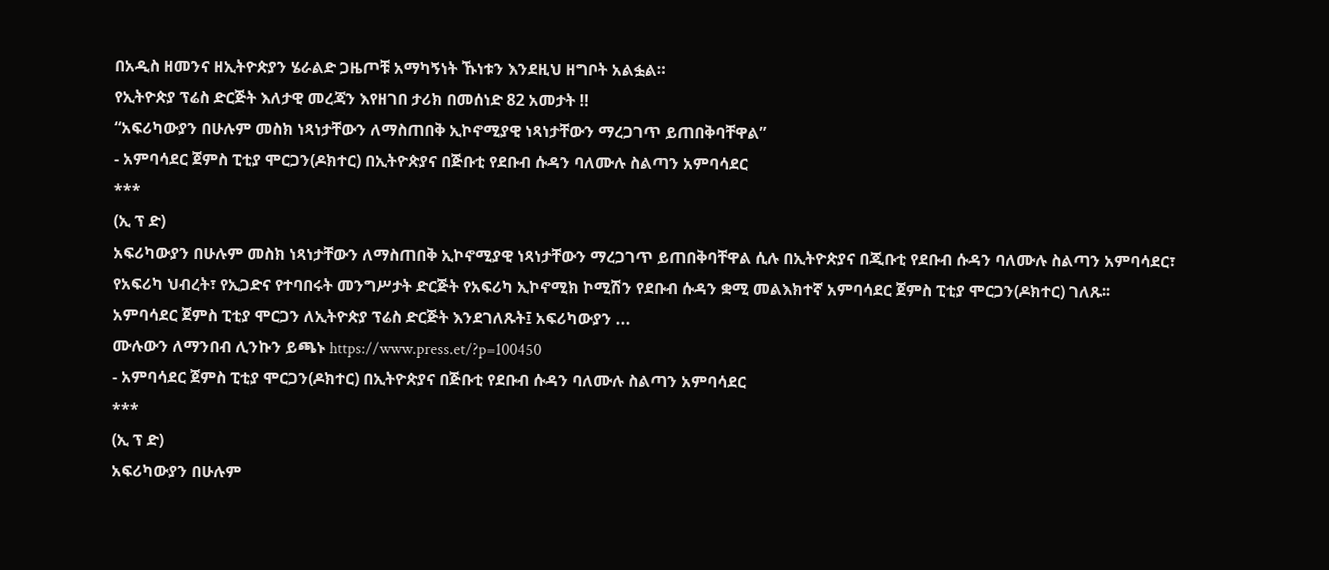በአዲስ ዘመንና ዘኢትዮጵያን ሄራልድ ጋዜጦቹ አማካኝነት ኹነቱን እንደዚህ ዘግቦት አልፏል።
የኢትዮጵያ ፕሬስ ድርጅት እለታዊ መረጃን እየዘገበ ታሪክ በመሰነድ 82 አመታት ‼
“አፍሪካውያን በሁሉም መስክ ነጻነታቸውን ለማስጠበቅ ኢኮኖሚያዊ ነጻነታቸውን ማረጋገጥ ይጠበቅባቸዋል”
- አምባሳደር ጀምስ ፒቲያ ሞርጋን(ዶክተር) በኢትዮጵያና በጅቡቲ የደቡብ ሱዳን ባለሙሉ ስልጣን አምባሳደር
***
(ኢ ፕ ድ)
አፍሪካውያን በሁሉም መስክ ነጻነታቸውን ለማስጠበቅ ኢኮኖሚያዊ ነጻነታቸውን ማረጋገጥ ይጠበቅባቸዋል ሲሉ በኢትዮጵያና በጂቡቲ የደቡብ ሱዳን ባለሙሉ ስልጣን አምባሳደር፣ የአፍሪካ ህብረት፣ የኢጋድና የተባበሩት መንግሥታት ድርጅት የአፍሪካ ኢኮኖሚክ ኮሚሽን የደቡብ ሱዳን ቋሚ መልእክተኛ አምባሳደር ጀምስ ፒቲያ ሞርጋን(ዶክተር) ገለጹ፡፡
አምባሳደር ጀምስ ፒቲያ ሞርጋን ለኢትዮጵያ ፕሬስ ድርጅት እንደገለጹት፤ አፍሪካውያን ...
ሙሉውን ለማንበብ ሊንኩን ይጫኑ https://www.press.et/?p=100450
- አምባሳደር ጀምስ ፒቲያ ሞርጋን(ዶክተር) በኢትዮጵያና በጅቡቲ የደቡብ ሱዳን ባለሙሉ ስልጣን አምባሳደር
***
(ኢ ፕ ድ)
አፍሪካውያን በሁሉም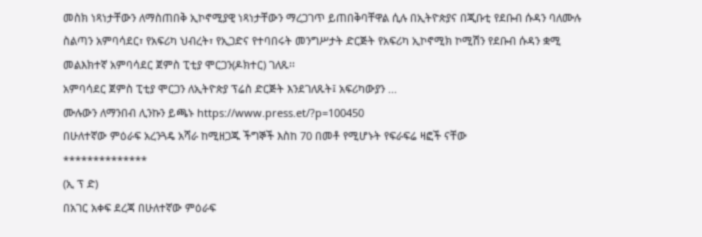መስክ ነጻነታቸውን ለማስጠበቅ ኢኮኖሚያዊ ነጻነታቸውን ማረጋገጥ ይጠበቅባቸዋል ሲሉ በኢትዮጵያና በጂቡቲ የደቡብ ሱዳን ባለሙሉ ስልጣን አምባሳደር፣ የአፍሪካ ህብረት፣ የኢጋድና የተባበሩት መንግሥታት ድርጅት የአፍሪካ ኢኮኖሚክ ኮሚሽን የደቡብ ሱዳን ቋሚ መልእክተኛ አምባሳደር ጀምስ ፒቲያ ሞርጋን(ዶክተር) ገለጹ፡፡
አምባሳደር ጀምስ ፒቲያ ሞርጋን ለኢትዮጵያ ፕሬስ ድርጅት እንደገለጹት፤ አፍሪካውያን ...
ሙሉውን ለማንበብ ሊንኩን ይጫኑ https://www.press.et/?p=100450
በሁለተኛው ምዕራፍ አረንጓዴ አሻራ ከሚዘጋጁ ችግኞች እስከ 70 በመቶ የሚሆኑት የፍራፍሬ ዛፎች ናቸው
**************
(ኢ ፕ ድ)
በአገር አቀፍ ደረጃ በሁለተኛው ምዕራፍ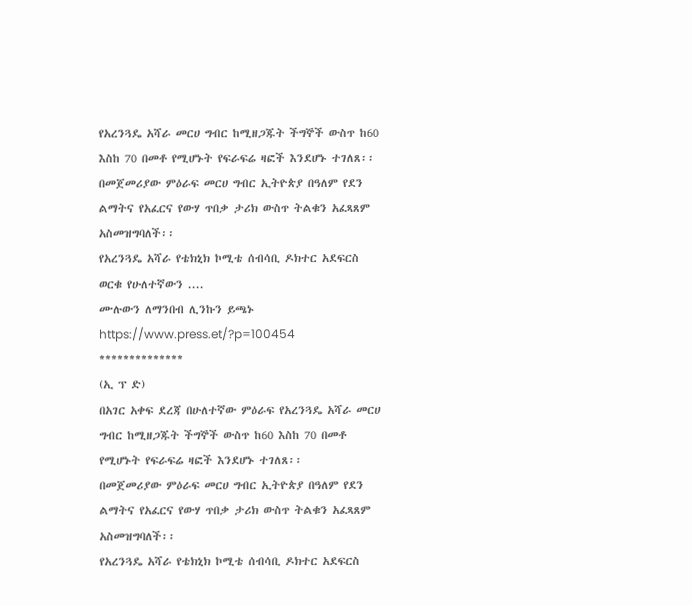የአረንጓዴ አሻራ መርሀ ግብር ከሚዘጋጁት ችግኞች ውስጥ ከ60 እስከ 70 በመቶ የሚሆኑት የፍራፍሬ ዛፎች እንደሆኑ ተገለጸ፡፡
በመጀመሪያው ምዕራፍ መርሀ ግብር ኢትዮጵያ በዓለም የደን ልማትና የአፈርና የውሃ ጥበቃ ታሪክ ውስጥ ትልቁን አፈጻጸም አስመዝግባለች፡፡
የአረንጓዴ አሻራ የቴክኒክ ኮሚቴ ሰብሳቢ ዶክተር አደፍርስ ወርቁ የሁለተኛውን ....
ሙሉውን ለማንበብ ሊንኩን ይጫኑ https://www.press.et/?p=100454
**************
(ኢ ፕ ድ)
በአገር አቀፍ ደረጃ በሁለተኛው ምዕራፍ የአረንጓዴ አሻራ መርሀ ግብር ከሚዘጋጁት ችግኞች ውስጥ ከ60 እስከ 70 በመቶ የሚሆኑት የፍራፍሬ ዛፎች እንደሆኑ ተገለጸ፡፡
በመጀመሪያው ምዕራፍ መርሀ ግብር ኢትዮጵያ በዓለም የደን ልማትና የአፈርና የውሃ ጥበቃ ታሪክ ውስጥ ትልቁን አፈጻጸም አስመዝግባለች፡፡
የአረንጓዴ አሻራ የቴክኒክ ኮሚቴ ሰብሳቢ ዶክተር አደፍርስ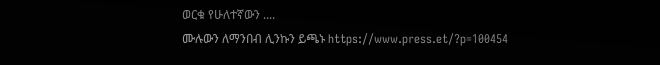ወርቁ የሁለተኛውን ....
ሙሉውን ለማንበብ ሊንኩን ይጫኑ https://www.press.et/?p=100454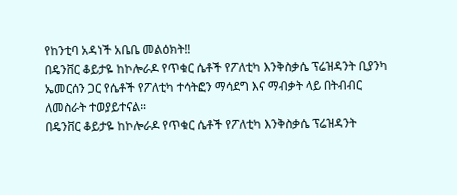የከንቲባ አዳነች አቤቤ መልዕክት‼
በዴንቨር ቆይታዬ ከኮሎራዶ የጥቁር ሴቶች የፖለቲካ እንቅስቃሴ ፕሬዝዳንት ቢያንካ ኤመርሰን ጋር የሴቶች የፖለቲካ ተሳትፎን ማሳደግ እና ማብቃት ላይ በትብብር ለመስራት ተወያይተናል።
በዴንቨር ቆይታዬ ከኮሎራዶ የጥቁር ሴቶች የፖለቲካ እንቅስቃሴ ፕሬዝዳንት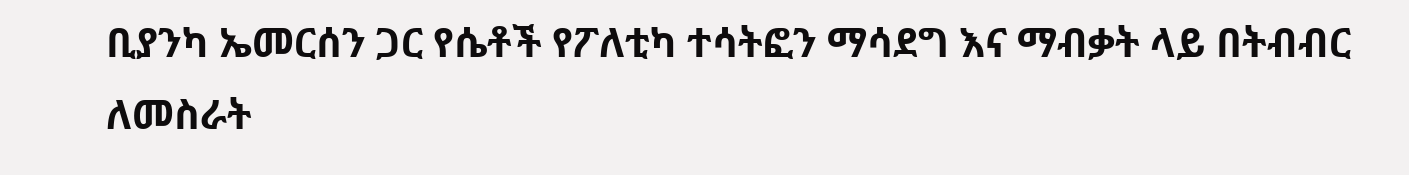ቢያንካ ኤመርሰን ጋር የሴቶች የፖለቲካ ተሳትፎን ማሳደግ እና ማብቃት ላይ በትብብር ለመስራት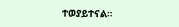ተወያይተናል።